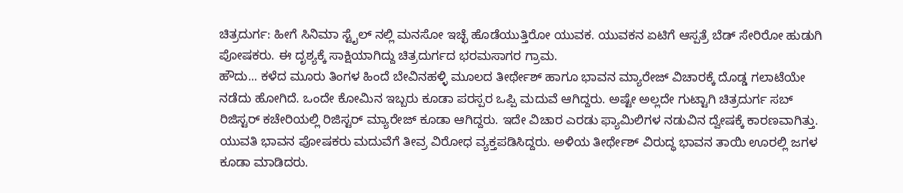ಚಿತ್ರದುರ್ಗ: ಹೀಗೆ ಸಿನಿಮಾ ಸ್ಟೈಲ್ ನಲ್ಲಿ ಮನಸೋ ಇಚ್ಛೆ ಹೊಡೆಯುತ್ತಿರೋ ಯುವಕ. ಯುವಕನ ಏಟಿಗೆ ಆಸ್ಪತ್ರೆ ಬೆಡ್ ಸೇರಿರೋ ಹುಡುಗಿ ಪೋಷಕರು. ಈ ದೃಶ್ಯಕ್ಕೆ ಸಾಕ್ಷಿಯಾಗಿದ್ದು ಚಿತ್ರದುರ್ಗದ ಭರಮಸಾಗರ ಗ್ರಾಮ.
ಹೌದು... ಕಳೆದ ಮೂರು ತಿಂಗಳ ಹಿಂದೆ ಬೇವಿನಹಳ್ಳಿ ಮೂಲದ ತೀರ್ಥೇಶ್ ಹಾಗೂ ಭಾವನ ಮ್ಯಾರೇಜ್ ವಿಚಾರಕ್ಕೆ ದೊಡ್ಡ ಗಲಾಟೆಯೇ ನಡೆದು ಹೋಗಿದೆ. ಒಂದೇ ಕೋಮಿನ ಇಬ್ಬರು ಕೂಡಾ ಪರಸ್ಪರ ಒಪ್ಪಿ ಮದುವೆ ಆಗಿದ್ದರು. ಅಷ್ಟೇ ಅಲ್ಲದೇ ಗುಟ್ಟಾಗಿ ಚಿತ್ರದುರ್ಗ ಸಬ್ ರಿಜಿಸ್ಟರ್ ಕಚೇರಿಯಲ್ಲಿ ರಿಜಿಸ್ಟರ್ ಮ್ಯಾರೇಜ್ ಕೂಡಾ ಆಗಿದ್ದರು. ಇದೇ ವಿಚಾರ ಎರಡು ಫ್ಯಾಮಿಲಿಗಳ ನಡುವಿನ ದ್ವೇಷಕ್ಕೆ ಕಾರಣವಾಗಿತ್ತು. ಯುವತಿ ಭಾವನ ಪೋಷಕರು ಮದುವೆಗೆ ತೀವ್ರ ವಿರೋಧ ವ್ಯಕ್ತಪಡಿಸಿದ್ದರು. ಅಳಿಯ ತೀರ್ಥೇಶ್ ವಿರುದ್ಧ ಭಾವನ ತಾಯಿ ಊರಲ್ಲಿ ಜಗಳ ಕೂಡಾ ಮಾಡಿದರು.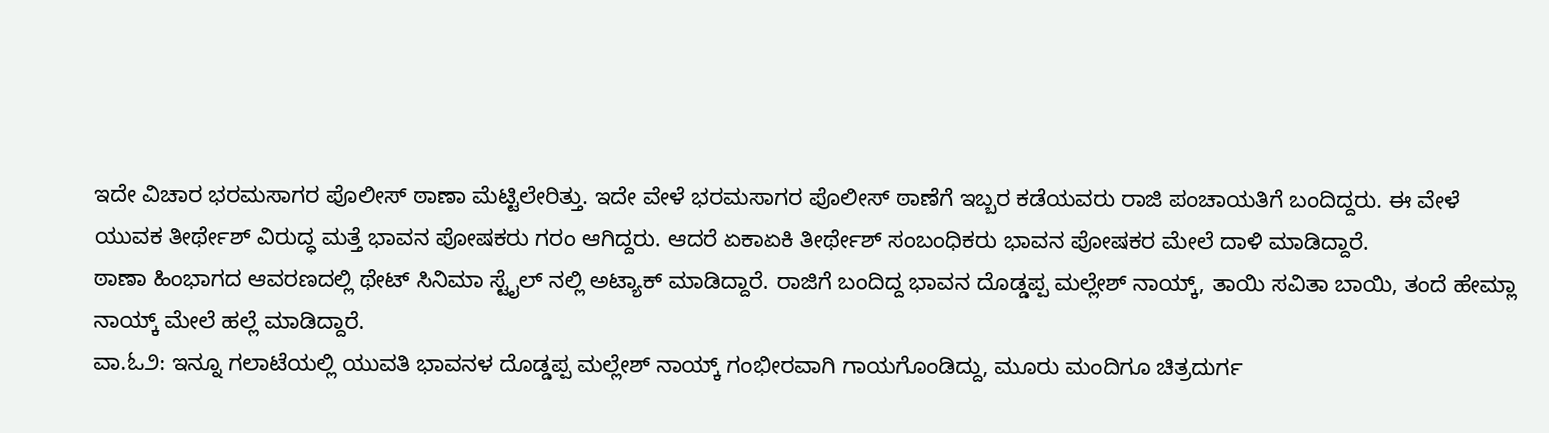ಇದೇ ವಿಚಾರ ಭರಮಸಾಗರ ಪೊಲೀಸ್ ಠಾಣಾ ಮೆಟ್ಟಿಲೇರಿತ್ತು. ಇದೇ ವೇಳೆ ಭರಮಸಾಗರ ಪೊಲೀಸ್ ಠಾಣೆಗೆ ಇಬ್ಬರ ಕಡೆಯವರು ರಾಜಿ ಪಂಚಾಯತಿಗೆ ಬಂದಿದ್ದರು. ಈ ವೇಳೆ ಯುವಕ ತೀರ್ಥೇಶ್ ವಿರುದ್ಧ ಮತ್ತೆ ಭಾವನ ಪೋಷಕರು ಗರಂ ಆಗಿದ್ದರು. ಆದರೆ ಏಕಾಏಕಿ ತೀರ್ಥೇಶ್ ಸಂಬಂಧಿಕರು ಭಾವನ ಪೋಷಕರ ಮೇಲೆ ದಾಳಿ ಮಾಡಿದ್ದಾರೆ.
ಠಾಣಾ ಹಿಂಭಾಗದ ಆವರಣದಲ್ಲಿ ಥೇಟ್ ಸಿನಿಮಾ ಸ್ಟೈಲ್ ನಲ್ಲಿ ಅಟ್ಯಾಕ್ ಮಾಡಿದ್ದಾರೆ. ರಾಜಿಗೆ ಬಂದಿದ್ದ ಭಾವನ ದೊಡ್ಡಪ್ಪ ಮಲ್ಲೇಶ್ ನಾಯ್ಕ್, ತಾಯಿ ಸವಿತಾ ಬಾಯಿ, ತಂದೆ ಹೇಮ್ಲಾ ನಾಯ್ಕ್ ಮೇಲೆ ಹಲ್ಲೆ ಮಾಡಿದ್ದಾರೆ.
ವಾ.ಓ೨: ಇನ್ನೂ ಗಲಾಟೆಯಲ್ಲಿ ಯುವತಿ ಭಾವನಳ ದೊಡ್ಡಪ್ಪ ಮಲ್ಲೇಶ್ ನಾಯ್ಕ್ ಗಂಭೀರವಾಗಿ ಗಾಯಗೊಂಡಿದ್ದು, ಮೂರು ಮಂದಿಗೂ ಚಿತ್ರದುರ್ಗ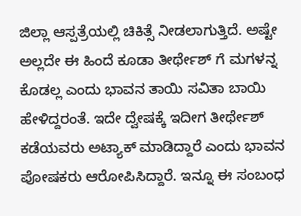ಜಿಲ್ಲಾ ಆಸ್ಪತ್ರೆಯಲ್ಲಿ ಚಿಕಿತ್ಸೆ ನೀಡಲಾಗುತ್ತಿದೆ. ಅಷ್ಟೇ ಅಲ್ಲದೇ ಈ ಹಿಂದೆ ಕೂಡಾ ತೀರ್ಥೇಶ್ ಗೆ ಮಗಳನ್ನ ಕೊಡಲ್ಲ ಎಂದು ಭಾವನ ತಾಯಿ ಸವಿತಾ ಬಾಯಿ ಹೇಳಿದ್ದರಂತೆ. ಇದೇ ದ್ವೇಷಕ್ಕೆ ಇದೀಗ ತೀರ್ಥೇಶ್ ಕಡೆಯವರು ಅಟ್ಯಾಕ್ ಮಾಡಿದ್ದಾರೆ ಎಂದು ಭಾವನ ಪೋಷಕರು ಆರೋಪಿಸಿದ್ದಾರೆ. ಇನ್ನೂ ಈ ಸಂಬಂಧ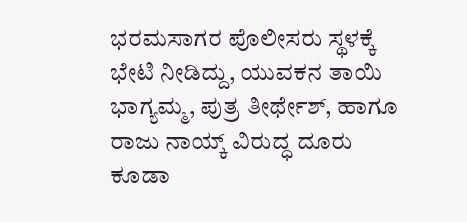ಭರಮಸಾಗರ ಪೊಲೀಸರು ಸ್ಥಳಕ್ಕೆ ಭೇಟಿ ನೀಡಿದ್ದು, ಯುವಕನ ತಾಯಿ ಭಾಗ್ಯಮ್ಮ, ಪುತ್ರ ತೀರ್ಥೇಶ್, ಹಾಗೂ ರಾಜು ನಾಯ್ಕ್ ವಿರುದ್ಧ ದೂರು ಕೂಡಾ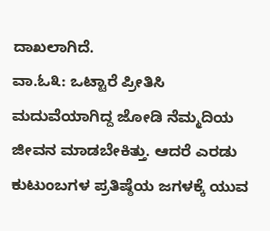ದಾಖಲಾಗಿದೆ.
ವಾ.ಓ೩: ಒಟ್ಟಾರೆ ಪ್ರೀತಿಸಿ ಮದುವೆಯಾಗಿದ್ದ ಜೋಡಿ ನೆಮ್ಮದಿಯ ಜೀವನ ಮಾಡಬೇಕಿತ್ತು. ಆದರೆ ಎರಡು ಕುಟುಂಬಗಳ ಪ್ರತಿಷ್ಠೆಯ ಜಗಳಕ್ಕೆ ಯುವ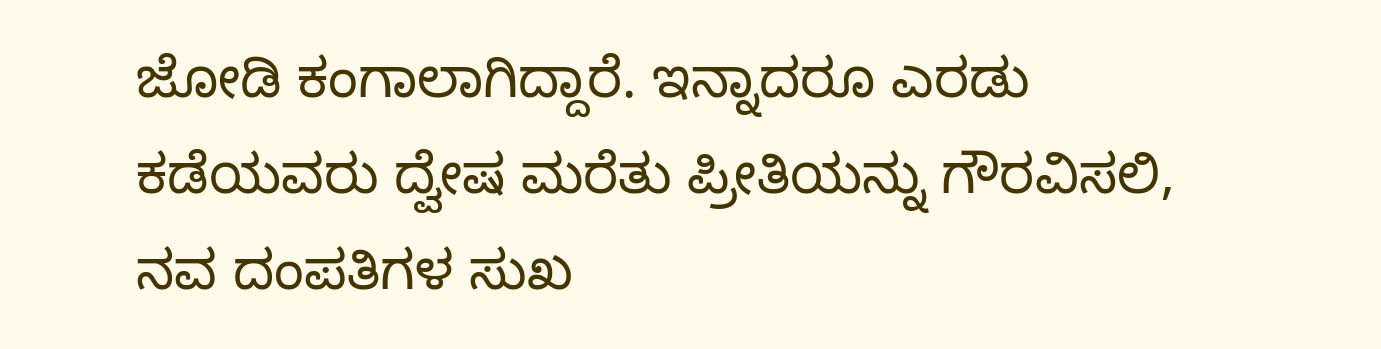ಜೋಡಿ ಕಂಗಾಲಾಗಿದ್ದಾರೆ. ಇನ್ನಾದರೂ ಎರಡು ಕಡೆಯವರು ದ್ವೇಷ ಮರೆತು ಪ್ರೀತಿಯನ್ನು ಗೌರವಿಸಲಿ, ನವ ದಂಪತಿಗಳ ಸುಖ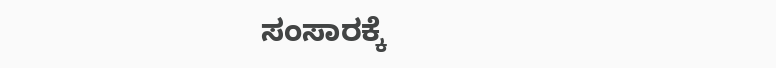ಸಂಸಾರಕ್ಕೆ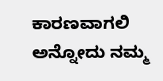ಕಾರಣವಾಗಲಿ ಅನ್ನೋದು ನಮ್ಮ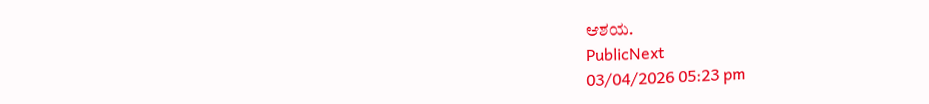ಆಶಯ.
PublicNext
03/04/2026 05:23 pm